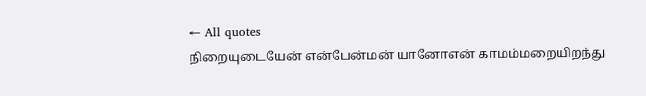← All quotes
நிறையுடையேன் என்பேன்மன் யானோஎன் காமம்மறையிறந்து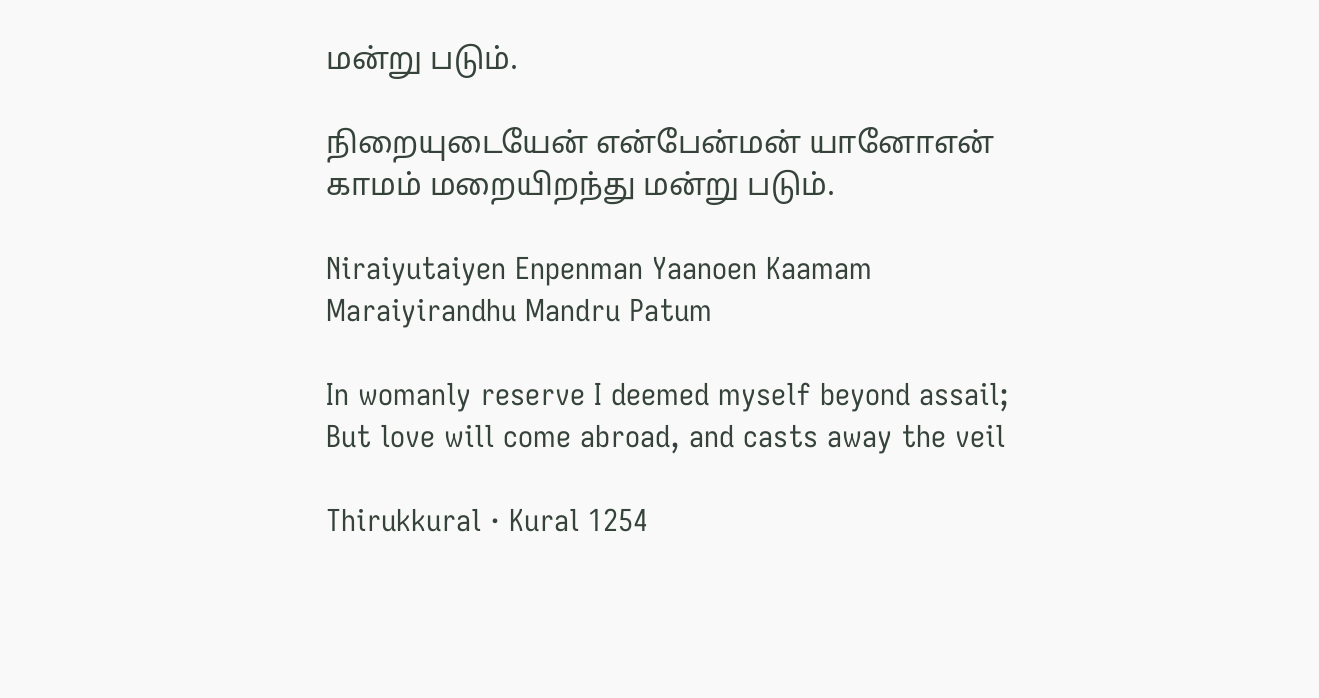மன்று படும்.

நிறையுடையேன் என்பேன்மன் யானோஎன் காமம் மறையிறந்து மன்று படும்.

Niraiyutaiyen Enpenman Yaanoen Kaamam Maraiyirandhu Mandru Patum

In womanly reserve I deemed myself beyond assail; But love will come abroad, and casts away the veil

Thirukkural · Kural 1254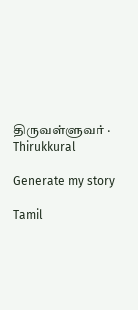திருவள்ளுவர் · Thirukkural

Generate my story

Tamil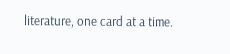literature, one card at a time.